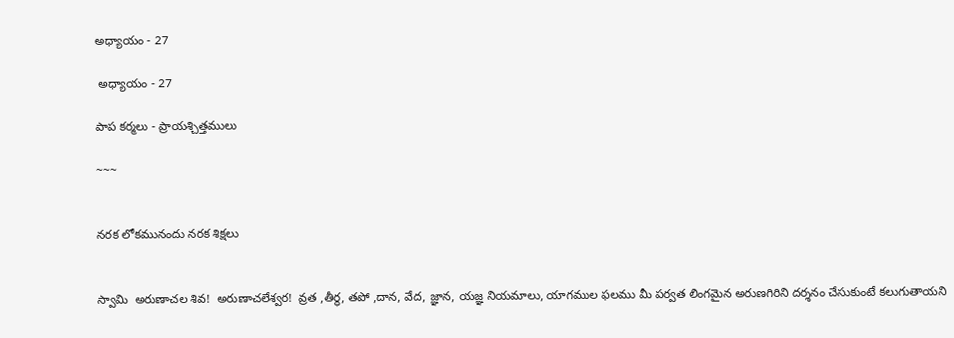అధ్యాయం - 27

 అధ్యాయం - 27

పాప కర్మలు - ప్రాయశ్చిత్తములు

~~~


నరక లోకమునందు నరక శిక్షలు


స్వామి  అరుణాచల శివ!  అరుణాచలేశ్వర!  వ్రత ,తీర్థ, తపో ,దాన, వేద, జ్ఞాన, యజ్ఞ నియమాలు, యాగముల ఫలము మీ పర్వత లింగమైన అరుణగిరిని దర్శనం చేసుకుంటే కలుగుతాయని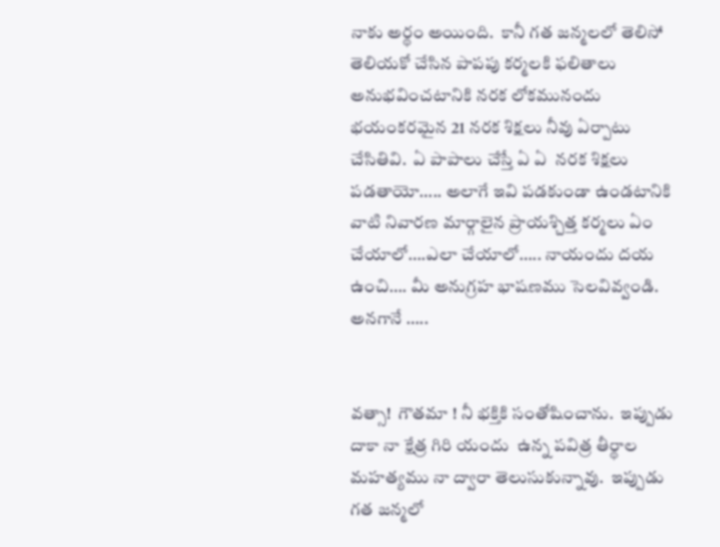నాకు అర్థం అయింది.  కానీ గత జన్మలలో తెలిసో తెలియకో చేసిన పాపపు కర్మలకి ఫలితాలు అనుభవించటానికి నరక లోకమునందు భయంకరమైన 21 నరక శిక్షలు నీవు ఏర్పాటు చేసితివి.  ఏ పాపాలు చేస్తే ఏ ఏ  నరక శిక్షలు పడతాయో….. అలాగే ఇవి పడకుండా ఉండటానికి వాటి నివారణ మార్గాలైన ప్రాయశ్చిత్త కర్మలు ఏం చేయాలో….ఎలా చేయాలో….. నాయందు దయ ఉంచి…. మీ అనుగ్రహ భాషణము సెలవివ్వండి. అనగానే …..


వత్సా!  గౌతమా ! నీ భక్తికి సంతోషించాను.  ఇప్పుడు దాకా నా క్షేత్ర గిరి యందు  ఉన్న పవిత్ర తీర్థాల మహత్యము నా ద్వారా తెలుసుకున్నావు.  ఇప్పుడు గత జన్మలో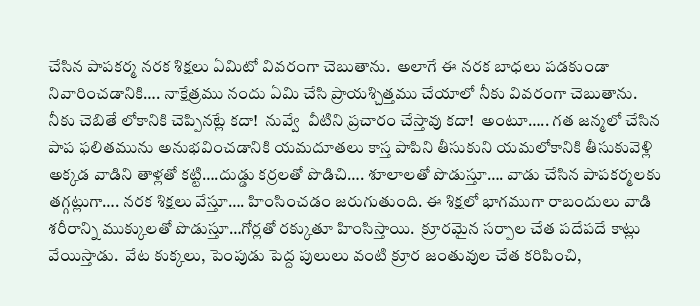చేసిన పాపకర్మ నరక శిక్షలు ఏమిటో వివరంగా చెబుతాను.  అలాగే ఈ నరక బాధలు పడకుండా నివారించడానికి…. నాక్షేత్రము నందు ఏమి చేసి ప్రాయశ్చిత్తము చేయాలో నీకు వివరంగా చెబుతాను.  నీకు చెబితే లోకానికి చెప్పినట్లే కదా!  నువ్వే  వీటిని ప్రచారం చేస్తావు కదా!  అంటూ….. గత జన్మలో చేసిన పాప ఫలితమును అనుభవించడానికి యమదూతలు కాస్త పాపిని తీసుకుని యమలోకానికి తీసుకువెళ్లి అక్కడ వాడిని తాళ్లతో కట్టి….దుడ్డు కర్రలతో పొడిచి…. శూలాలతో పొడుస్తూ…. వాడు చేసిన పాపకర్మలకు తగ్గట్లుగా…. నరక శిక్షలు వేస్తూ…. హింసించడం జరుగుతుంది. ఈ శిక్షలో భాగముగా రాబందులు వాడి శరీరాన్ని ముక్కులతో పొడుస్తూ…గోర్లతో రక్కుతూ హింసిస్తాయి.  క్రూరమైన సర్పాల చేత పదేపదే కాట్లు వేయిస్తాడు.  వేట కుక్కలు, పెంపుడు పెద్ద పులులు వంటి క్రూర జంతువుల చేత కరిపించి,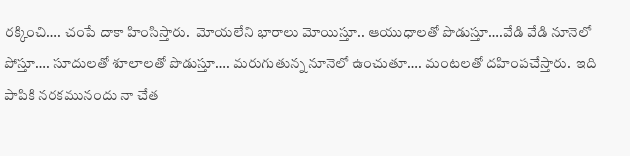రక్కించి…. చంపే దాకా హింసిస్తారు.  మోయలేని భారాలు మోయిస్తూ.. ఆయుధాలతో పొడుస్తూ….వేడి వేడి నూనెలో పోస్తూ…. సూదులతో శూలాలతో పొడుస్తూ…. మరుగుతున్న నూనెలో ఉంచుతూ…. మంటలతో దహింపచేస్తారు.  ఇది పాపికి నరకమునందు నా చేత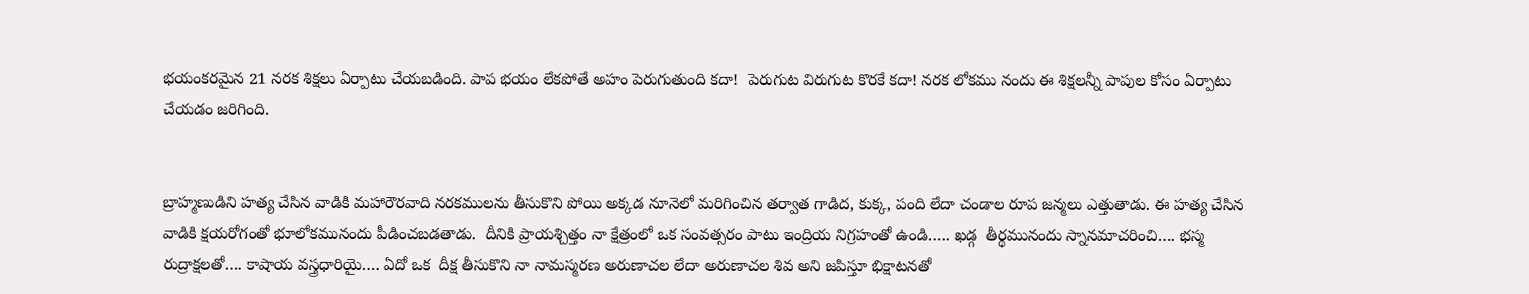భయంకరమైన 21 నరక శిక్షలు ఏర్పాటు చేయబడింది. పాప భయం లేకపోతే అహం పెరుగుతుంది కదా!  పెరుగుట విరుగుట కొరకే కదా! నరక లోకము నందు ఈ శిక్షలన్నీ పాపుల కోసం ఏర్పాటు చేయడం జరిగింది.


బ్రాహ్మణుడిని హత్య చేసిన వాడికి మహారౌరవాది నరకములను తీసుకొని పోయి అక్కడ నూనెలో మరిగించిన తర్వాత గాడిద, కుక్క, పంది లేదా చండాల రూప జన్మలు ఎత్తుతాడు. ఈ హత్య చేసిన వాడికి క్షయరోగంతో భూలోకమునందు పీడించబడతాడు.  దీనికి ప్రాయశ్చిత్తం నా క్షేత్రంలో ఒక సంవత్సరం పాటు ఇంద్రియ నిగ్రహంతో ఉండి….. ఖడ్గ  తీర్థమునందు స్నానమాచరించి…. భస్మ రుద్రాక్షలతో…. కాషాయ వస్త్రధారియై…. ఏదో ఒక  దీక్ష తీసుకొని నా నామస్మరణ అరుణాచల లేదా అరుణాచల శివ అని జపిస్తూ భిక్షాటనతో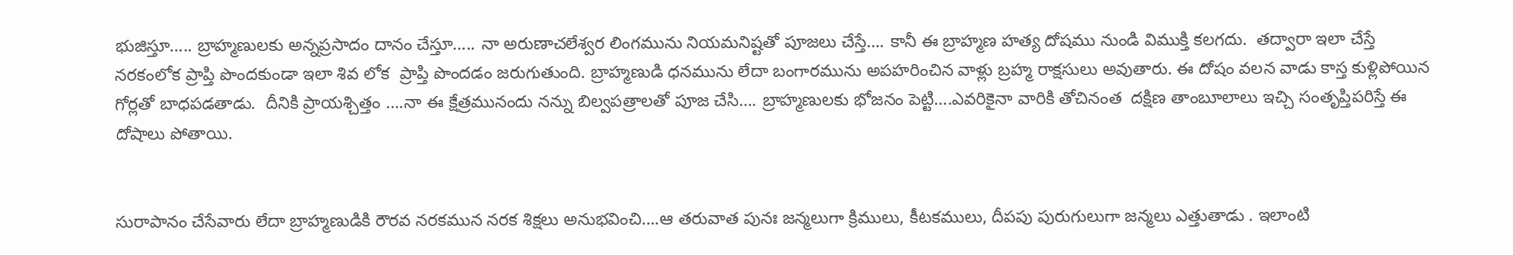భుజిస్తూ….. బ్రాహ్మణులకు అన్నప్రసాదం దానం చేస్తూ….. నా అరుణాచలేశ్వర లింగమును నియమనిష్టతో పూజలు చేస్తే…. కానీ ఈ బ్రాహ్మణ హత్య దోషము నుండి విముక్తి కలగదు.  తద్వారా ఇలా చేస్తే నరకంలోక ప్రాప్తి పొందకుండా ఇలా శివ లోక  ప్రాప్తి పొందడం జరుగుతుంది. బ్రాహ్మణుడి ధనమును లేదా బంగారమును అపహరించిన వాళ్లు బ్రహ్మ రాక్షసులు అవుతారు. ఈ దోషం వలన వాడు కాస్త కుళ్లిపోయిన గోర్లతో బాధపడతాడు.  దీనికి ప్రాయశ్చిత్తం ….నా ఈ క్షేత్రమునందు నన్ను బిల్వపత్రాలతో పూజ చేసి…. బ్రాహ్మణులకు భోజనం పెట్టి….ఎవరికైనా వారికి తోచినంత  దక్షిణ తాంబూలాలు ఇచ్చి సంతృప్తిపరిస్తే ఈ దోషాలు పోతాయి.


సురాపానం చేసేవారు లేదా బ్రాహ్మణుడికి రౌరవ నరకమున నరక శిక్షలు అనుభవించి….ఆ తరువాత పునః జన్మలుగా క్రిములు, కీటకములు, దీపపు పురుగులుగా జన్మలు ఎత్తుతాడు . ఇలాంటి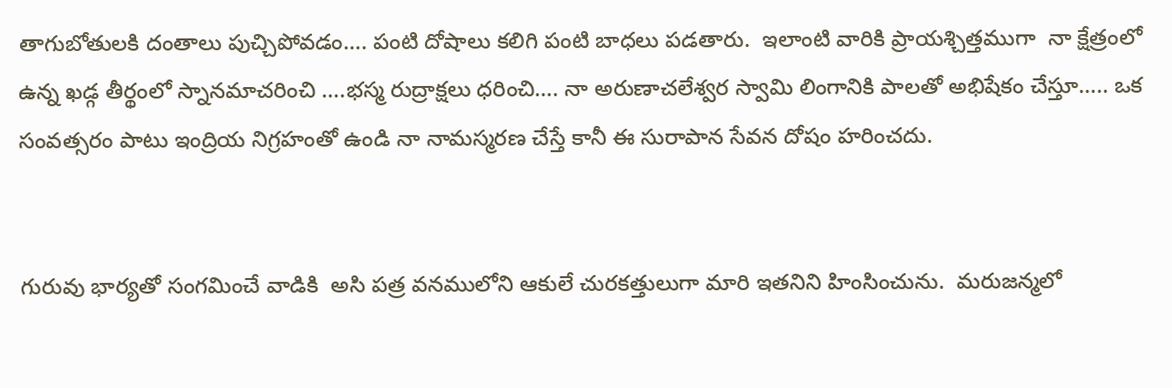తాగుబోతులకి దంతాలు పుచ్చిపోవడం…. పంటి దోషాలు కలిగి పంటి బాధలు పడతారు.  ఇలాంటి వారికి ప్రాయశ్చిత్తముగా  నా క్షేత్రంలో ఉన్న ఖడ్గ తీర్థంలో స్నానమాచరించి ….భస్మ రుద్రాక్షలు ధరించి…. నా అరుణాచలేశ్వర స్వామి లింగానికి పాలతో అభిషేకం చేస్తూ….. ఒక సంవత్సరం పాటు ఇంద్రియ నిగ్రహంతో ఉండి నా నామస్మరణ చేస్తే కానీ ఈ సురాపాన సేవన దోషం హరించదు.


గురువు భార్యతో సంగమించే వాడికి  అసి పత్ర వనములోని ఆకులే చురకత్తులుగా మారి ఇతనిని హింసించును.  మరుజన్మలో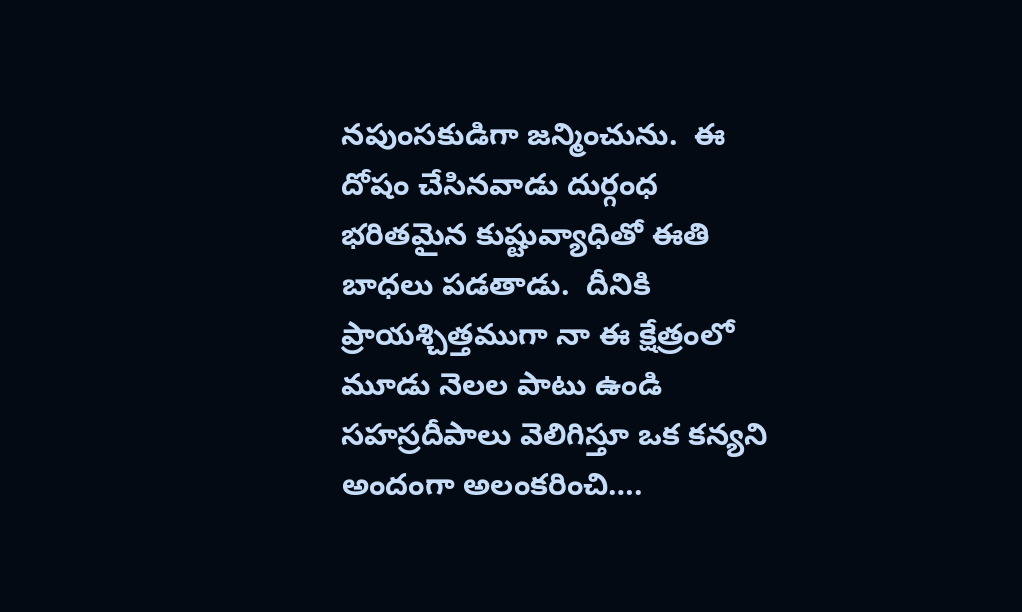నపుంసకుడిగా జన్మించును.  ఈ దోషం చేసినవాడు దుర్గంధ భరితమైన కుష్టువ్యాధితో ఈతి బాధలు పడతాడు.  దీనికి ప్రాయశ్చిత్తముగా నా ఈ క్షేత్రంలో మూడు నెలల పాటు ఉండి సహస్రదీపాలు వెలిగిస్తూ ఒక కన్యని అందంగా అలంకరించి….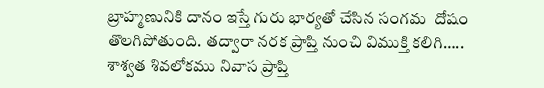బ్రాహ్మణునికి దానం ఇస్తే గురు భార్యతో చేసిన సంగమ  దోషం తొలగిపోతుంది. తద్వారా నరక ప్రాప్తి నుంచి విముక్తి కలిగి….. శాశ్వత శివలోకము నివాస ప్రాప్తి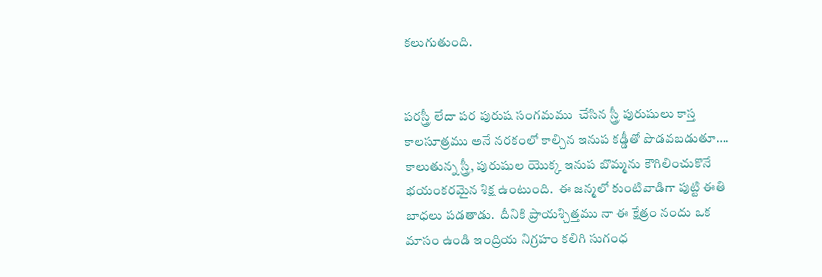కలుగుతుంది.


పరస్త్రీ లేదా పర పురుష సంగమము  చేసిన స్త్రీ పురుషులు కాస్త కాలసూత్రము అనే నరకంలో కాల్చిన ఇనుప కడ్డీతో పొడవబడుతూ…. కాలుతున్న స్త్రీ, పురుషుల యొక్క ఇనుప బొమ్మను కౌగిలించుకొనే భయంకరమైన శిక్ష ఉంటుంది.  ఈ జన్మలో కుంటివాడిగా పుట్టి ఈతి బాధలు పడతాడు.  దీనికి ప్రాయశ్చిత్తము నా ఈ క్షేత్రం నందు ఒక మాసం ఉండి ఇంద్రియ నిగ్రహం కలిగి సుగంధ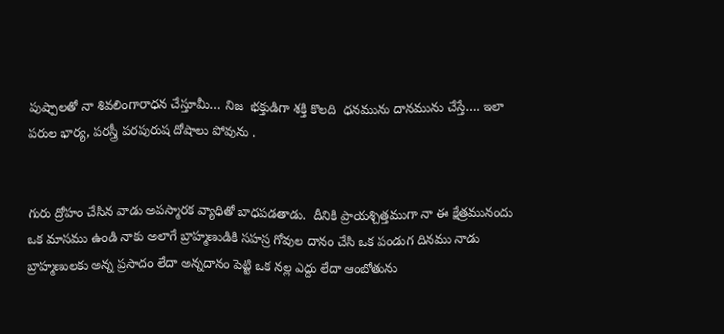పుష్పాలతో నా శివలింగారాధన చేస్తూమీ… నిజ  భక్తుడిగా శక్తి కొలది  ధనమును దానమును చేస్తే…. ఇలా పరుల భార్య, పరస్త్రీ పరపురుష దోషాలు పోవును .


గురు ద్రోహం చేసిన వాడు అపస్మారక వ్యాధితో బాధపడతాడు.  దీనికి ప్రాయశ్చిత్తముగా నా ఈ క్షేత్రమునందు ఒక మాసము ఉండి నాకు అలాగే బ్రాహ్మణుడికి సహస్ర గోవుల దానం చేసి ఒక పండుగ దినము నాడు బ్రాహ్మణులకు అన్న ప్రసాదం లేదా అన్నదానం పెట్టి ఒక నల్ల ఎద్దు లేదా ఆంబోతును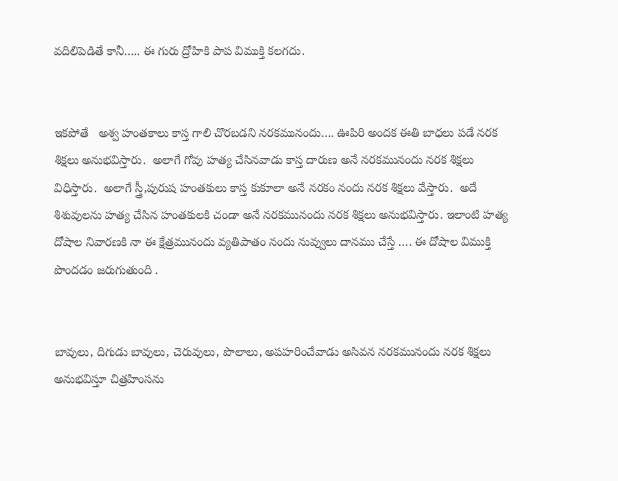వదిలిపెడితే కానీ….. ఈ గురు ద్రోహికి పాప విముక్తి కలగదు.


ఇకపోతే   అశ్వ హంతకాలు కాస్త గాలి చొరబడని నరకమునందు…. ఊపిరి అందక ఈతి బాధలు పడే నరక శిక్షలు అనుభవిస్తారు.  అలాగే గోవు హత్య చేసినవాడు కాస్త దారుణ అనే నరకమునందు నరక శిక్షలు విధిస్తారు.  అలాగే స్త్రీ,పురుష హంతకులు కాస్త కుకూలా అనే నరకం నందు నరక శిక్షలు వేస్తారు.  అదే శిశువులను హత్య చేసిన హంతకులకి చండా అనే నరకమునందు నరక శిక్షలు అనుభవిస్తారు. ఇలాంటి హత్య దోషాల నివారణకి నా ఈ క్షేత్రమునందు వ్యతిపాతం నందు నువ్వులు దానము చేస్తే …. ఈ దోషాల విముక్తి పొందడం జరుగుతుంది .


బావులు, దిగుడు బావులు, చెరువులు, పొలాలు, అపహరించేవాడు అసివన నరకమునందు నరక శిక్షలు అనుభవిస్తూ చిత్రహింసను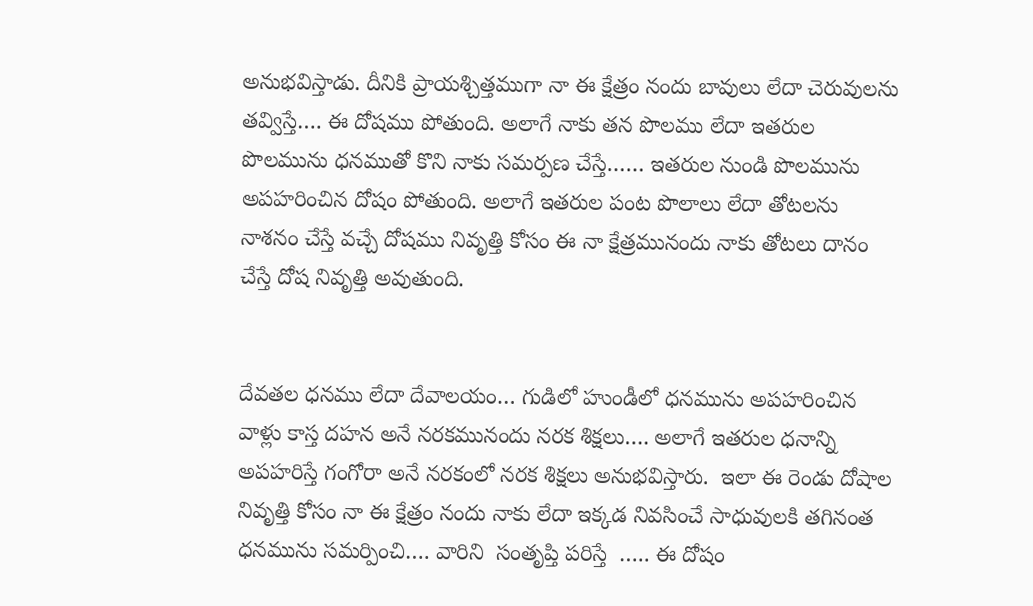అనుభవిస్తాడు. దీనికి ప్రాయశ్చిత్తముగా నా ఈ క్షేత్రం నందు బావులు లేదా చెరువులను తవ్విస్తే…. ఈ దోషము పోతుంది. అలాగే నాకు తన పొలము లేదా ఇతరుల పొలమును ధనముతో కొని నాకు సమర్పణ చేస్తే…… ఇతరుల నుండి పొలమును అపహరించిన దోషం పోతుంది. అలాగే ఇతరుల పంట పొలాలు లేదా తోటలను నాశనం చేస్తే వచ్చే దోషము నివృత్తి కోసం ఈ నా క్షేత్రమునందు నాకు తోటలు దానం చేస్తే దోష నివృత్తి అవుతుంది.


దేవతల ధనము లేదా దేవాలయం… గుడిలో హుండీలో ధనమును అపహరించిన వాళ్లు కాస్త దహన అనే నరకమునందు నరక శిక్షలు…. అలాగే ఇతరుల ధనాన్ని అపహరిస్తే గంగోరా అనే నరకంలో నరక శిక్షలు అనుభవిస్తారు.  ఇలా ఈ రెండు దోషాల నివృత్తి కోసం నా ఈ క్షేత్రం నందు నాకు లేదా ఇక్కడ నివసించే సాధువులకి తగినంత ధనమును సమర్పించి…. వారిని  సంతృప్తి పరిస్తే  ….. ఈ దోషం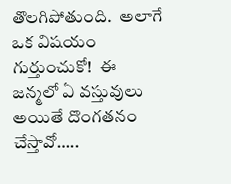తొలగిపోతుంది.  అలాగే ఒక విషయం గుర్తుంచుకో!  ఈ జన్మలో ఏ వస్తువులు అయితే దొంగతనం చేస్తావో…..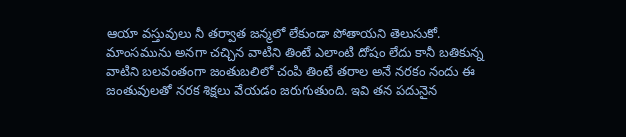ఆయా వస్తువులు నీ తర్వాత జన్మలో లేకుండా పోతాయని తెలుసుకో. మాంసమును అనగా చచ్చిన వాటిని తింటే ఎలాంటి దోషం లేదు కానీ బతికున్న వాటిని బలవంతంగా జంతుబలిలో చంపి తింటే తరాల అనే నరకం నందు ఈ జంతువులతో నరక శిక్షలు వేయడం జరుగుతుంది. ఇవి తన పదునైన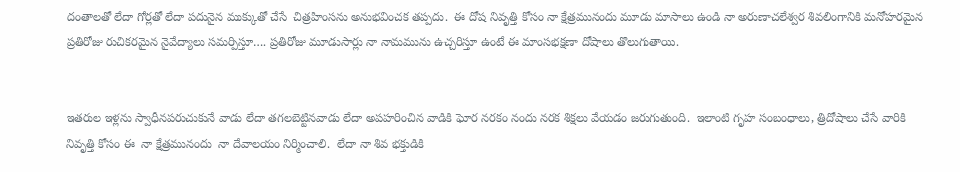దంతాలతో లేదా గోర్లతో లేదా పదునైన ముక్కుతో చేసే  చిత్రహింసను అనుభవించక తప్పదు.  ఈ దోష నివృత్తి కోసం నా క్షేత్రమునందు మూడు మాసాలు ఉండి నా అరుణాచలేశ్వర శివలింగానికి మనోహరమైన ప్రతిరోజు రుచికరమైన నైవేద్యాలు సమర్పిస్తూ…. ప్రతిరోజు మూడుసార్లు నా నామమును ఉచ్చరిస్తూ ఉంటే ఈ మాంసభక్షణా దోషాలు తొలుగుతాయి.


ఇతరుల ఇళ్లను స్వాధీనపరుచుకునే వాడు లేదా తగలబెట్టినవాడు లేదా అపహరించిన వాడికి ఘోర నరకం నందు నరక శిక్షలు వేయడం జరుగుతుంది.  ఇలాంటి గృహ సంబంధాలు, త్రిదోషాలు చేసే వారికి నివృత్తి కోసం ఈ  నా క్షేత్రమునందు  నా దేవాలయం నిర్మించాలి.  లేదా నా శివ భక్తుడికి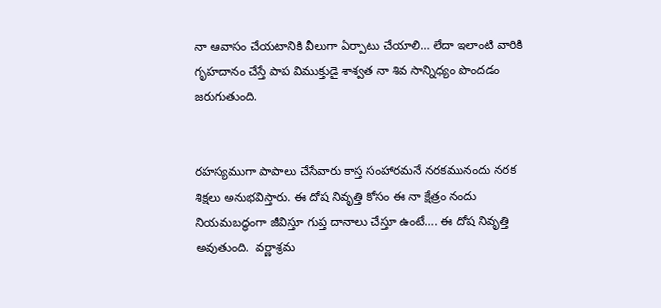నా ఆవాసం చేయటానికి వీలుగా ఏర్పాటు చేయాలి… లేదా ఇలాంటి వారికి గృహదానం చేస్తే పాప విముక్తుడై శాశ్వత నా శివ సాన్నిధ్యం పొందడం జరుగుతుంది.


రహస్యముగా పాపాలు చేసేవారు కాస్త సంహారమనే నరకమునందు నరక శిక్షలు అనుభవిస్తారు. ఈ దోష నివృత్తి కోసం ఈ నా క్షేత్రం నందు నియమబద్ధంగా జీవిస్తూ గుప్త దానాలు చేస్తూ ఉంటే…. ఈ దోష నివృత్తి అవుతుంది.  వర్ణాశ్రమ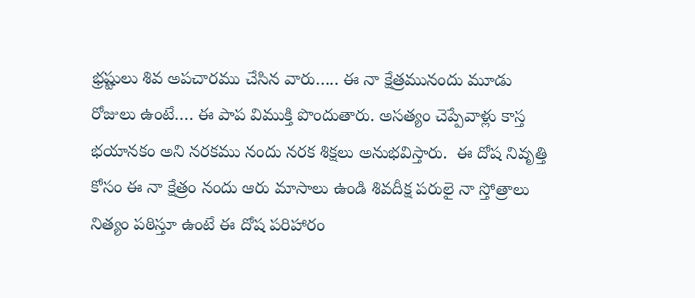భ్రష్టులు శివ అపచారము చేసిన వారు….. ఈ నా క్షేత్రమునందు మూడు రోజులు ఉంటే…. ఈ పాప విముక్తి పొందుతారు. అసత్యం చెప్పేవాళ్లు కాస్త భయానకం అని నరకము నందు నరక శిక్షలు అనుభవిస్తారు.  ఈ దోష నివృత్తి కోసం ఈ నా క్షేత్రం నందు ఆరు మాసాలు ఉండి శివదీక్ష పరులై నా స్తోత్రాలు నిత్యం పఠిస్తూ ఉంటే ఈ దోష పరిహారం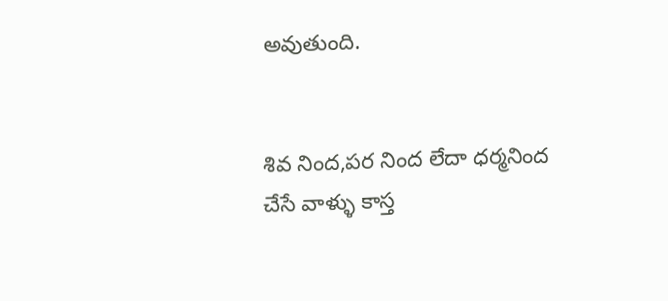అవుతుంది.


శివ నింద,పర నింద లేదా ధర్మనింద చేసే వాళ్ళు కాస్త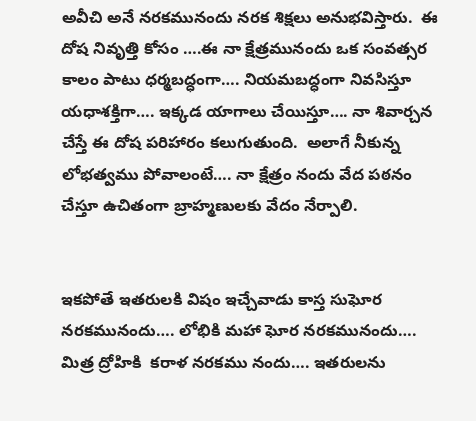అవీచి అనే నరకమునందు నరక శిక్షలు అనుభవిస్తారు.  ఈ దోష నివృత్తి కోసం ….ఈ నా క్షేత్రమునందు ఒక సంవత్సర కాలం పాటు ధర్మబద్ధంగా…. నియమబద్ధంగా నివసిస్తూ యధాశక్తిగా…. ఇక్కడ యాగాలు చేయిస్తూ…. నా శివార్చన చేస్తే ఈ దోష పరిహారం కలుగుతుంది.  అలాగే నీకున్న లోభత్వము పోవాలంటే…. నా క్షేత్రం నందు వేద పఠనం చేస్తూ ఉచితంగా బ్రాహ్మణులకు వేదం నేర్పాలి.


ఇకపోతే ఇతరులకి విషం ఇచ్చేవాడు కాస్త సుఘోర నరకమునందు…. లోభికి మహా ఘోర నరకమునందు…. మిత్ర ద్రోహికి  కరాళ నరకము నందు…. ఇతరులను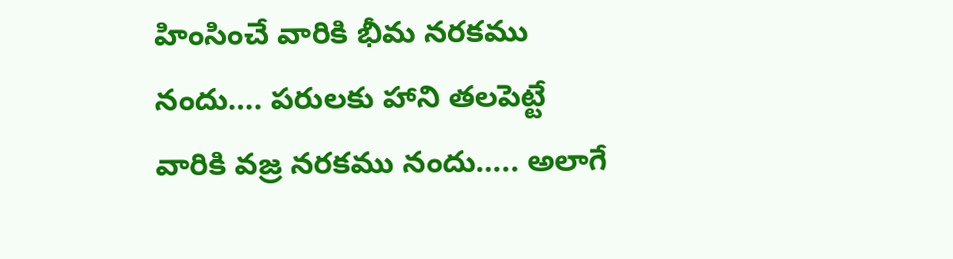హింసించే వారికి భీమ నరకము నందు…. పరులకు హాని తలపెట్టే వారికి వజ్ర నరకము నందు….. అలాగే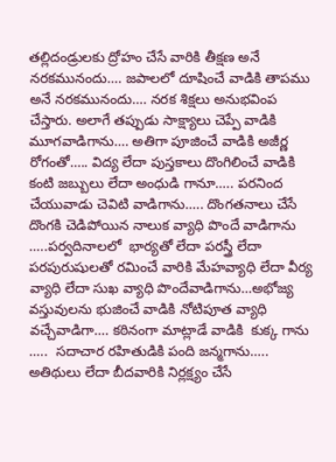తల్లిదండ్రులకు ద్రోహం చేసే వారికి తీక్షణ అనే నరకమునందు…. జపాలలో దూషించే వాడికి తాపము అనే నరకమునందు…. నరక శిక్షలు అనుభవింప చేస్తారు. అలాగే తప్పుడు సాక్ష్యాలు చెప్పే వాడికి మూగవాడిగాను…. అతిగా పూజించే వాడికి అజీర్ణ రోగంతో….. విద్య లేదా పుస్తకాలు దొంగిలించే వాడికి కంటి జబ్బులు లేదా అంధుడి గానూ….. పరనింద  చేయువాడు చెవిటి వాడిగాను….. దొంగతనాలు చేసే దొంగకి చెడిపోయిన నాలుక వ్యాధి పొందే వాడిగాను …..పర్వదినాలలో  భార్యతో లేదా పరస్త్రీ లేదా పరపురుషులతో రమించే వారికి మేహవ్యాధి లేదా వీర్య వ్యాధి లేదా సుఖ వ్యాధి పొందేవాడిగాను…అభోజ్య వస్తువులను భుజించే వాడికి నోటిపూత వ్యాధి వచ్చేవాడిగా…. కఠినంగా మాట్లాడే వాడికి  కుక్క గాను …..  సదాచార రహితుడికి పంది జన్మగాను….. అతిథులు లేదా బీదవారికి నిర్లక్ష్యం చేసే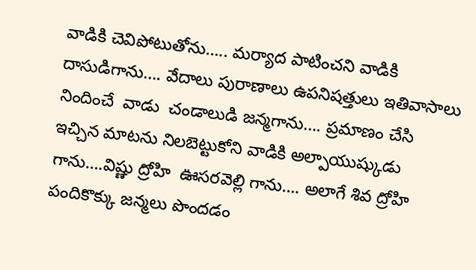వాడికి చెవిపోటుతోను….. మర్యాద పాటించని వాడికి దాసుడిగాను…. వేదాలు పురాణాలు ఉపనిషత్తులు ఇతివాసాలు నిందించే  వాడు  చండాలుడి జన్మగాను…. ప్రమాణం చేసి ఇచ్చిన మాటను నిలబెట్టుకోని వాడికి అల్పాయుష్కుడు గాను….విష్ణు ద్రోహి  ఊసరవెల్లి గాను…. అలాగే శివ ద్రోహి పందికొక్కు జన్మలు పొందడం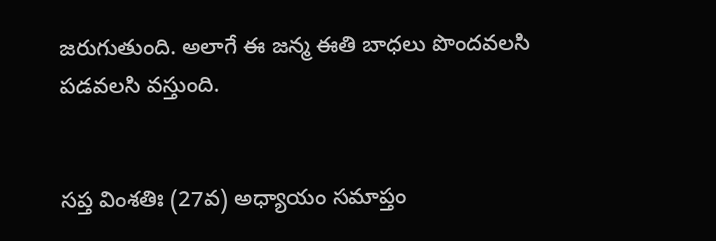జరుగుతుంది. అలాగే ఈ జన్మ ఈతి బాధలు పొందవలసి పడవలసి వస్తుంది.


సప్త వింశతిః (27వ) అధ్యాయం సమాప్తం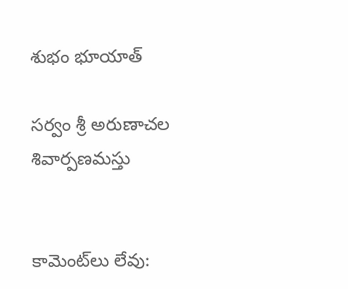శుభం భూయాత్

సర్వం శ్రీ అరుణాచల శివార్పణమస్తు


కామెంట్‌లు లేవు: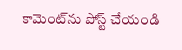కామెంట్‌ను పోస్ట్ చేయండి